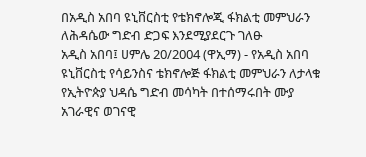በአዲስ አበባ ዩኒቨርስቲ የቴክኖሎጂ ፋክልቲ መምህራን ለሕዳሴው ግድብ ድጋፍ እንደሚያደርጉ ገለፁ
አዲስ አበባ፤ ሀምሌ 20/2004 (ዋኢማ) - የአዲስ አበባ ዩኒቨርስቲ የሳይንስና ቴክኖሎጅ ፋክልቲ መምህራን ለታላቁ የኢትዮጵያ ህዳሴ ግድብ መሳካት በተሰማሩበት ሙያ አገራዊና ወገናዊ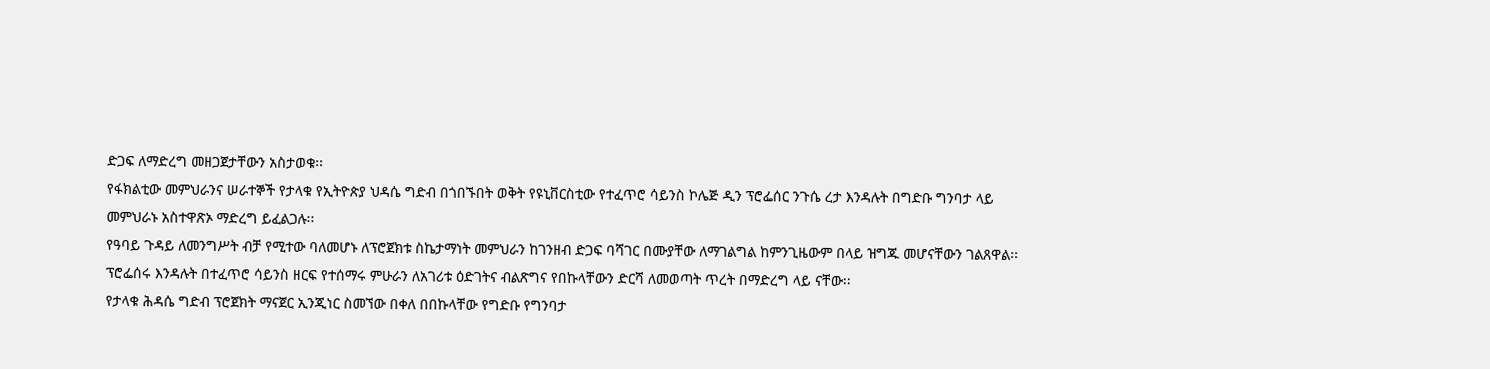ድጋፍ ለማድረግ መዘጋጀታቸውን አስታወቁ፡፡
የፋክልቲው መምህራንና ሠራተኞች የታላቁ የኢትዮጵያ ህዳሴ ግድብ በጎበኙበት ወቅት የዩኒቨርስቲው የተፈጥሮ ሳይንስ ኮሌጅ ዲን ፕሮፌሰር ንጉሴ ረታ እንዳሉት በግድቡ ግንባታ ላይ መምህራኑ አስተዋጽኦ ማድረግ ይፈልጋሉ፡፡
የዓባይ ጉዳይ ለመንግሥት ብቻ የሚተው ባለመሆኑ ለፕሮጀክቱ ስኬታማነት መምህራን ከገንዘብ ድጋፍ ባሻገር በሙያቸው ለማገልግል ከምንጊዜውም በላይ ዝግጁ መሆናቸውን ገልጸዋል፡፡
ፕሮፌሰሩ እንዳሉት በተፈጥሮ ሳይንስ ዘርፍ የተሰማሩ ምሁራን ለአገሪቱ ዕድገትና ብልጽግና የበኩላቸውን ድርሻ ለመወጣት ጥረት በማድረግ ላይ ናቸው፡፡
የታላቁ ሕዳሴ ግድብ ፕሮጀክት ማናጀር ኢንጂነር ስመኘው በቀለ በበኩላቸው የግድቡ የግንባታ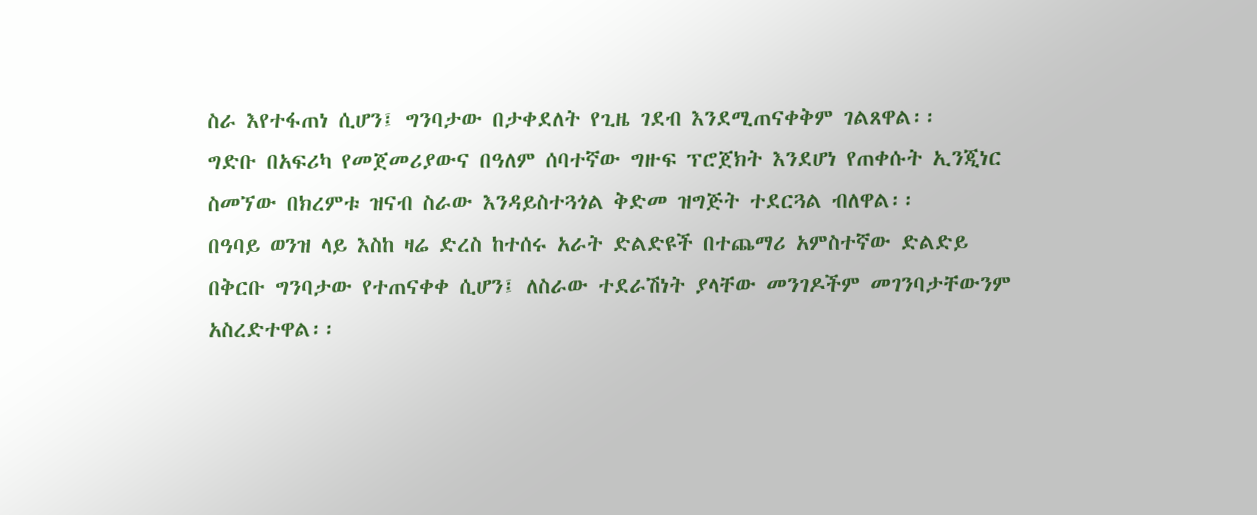ስራ እየተፋጠነ ሲሆን፤ ግንባታው በታቀደለት የጊዜ ገደብ እንደሚጠናቀቅም ገልጸዋል፡፡
ግድቡ በአፍሪካ የመጀመሪያውና በዓለም ሰባተኛው ግዙፍ ፕሮጀክት እንደሆነ የጠቀሱት ኢንጂነር ስመኘው በክረምቱ ዝናብ ስራው እንዳይስተጓጎል ቅድመ ዝግጅት ተደርጓል ብለዋል፡፡
በዓባይ ወንዝ ላይ እስከ ዛሬ ድረስ ከተሰሩ አራት ድልድዩች በተጨማሪ አምስተኛው ድልድይ በቅርቡ ግንባታው የተጠናቀቀ ሲሆን፤ ለስራው ተደራሽነት ያላቸው መንገዶችም መገንባታቸውንም አስረድተዋል፡፡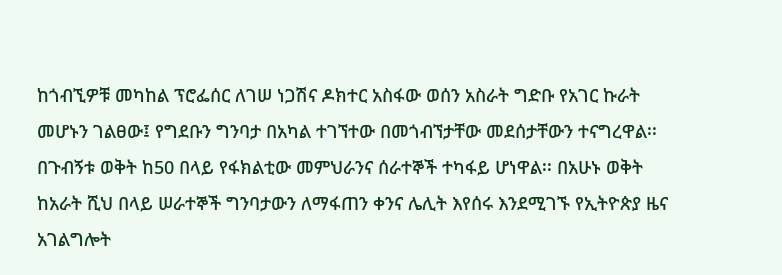ከጎብኚዎቹ መካከል ፕሮፌሰር ለገሠ ነጋሽና ዶክተር አስፋው ወሰን አስራት ግድቡ የአገር ኩራት መሆኑን ገልፀው፤ የግደቡን ግንባታ በአካል ተገኘተው በመጎብኘታቸው መደሰታቸውን ተናግረዋል፡፡
በጉብኝቱ ወቅት ከ50 በላይ የፋክልቲው መምህራንና ሰራተኞች ተካፋይ ሆነዋል፡፡ በአሁኑ ወቅት ከአራት ሺህ በላይ ሠራተኞች ግንባታውን ለማፋጠን ቀንና ሌሊት እየሰሩ እንደሚገኙ የኢትዮጵያ ዜና አገልግሎት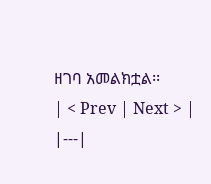ዘገባ አመልክቷል፡፡
| < Prev | Next > |
|---|